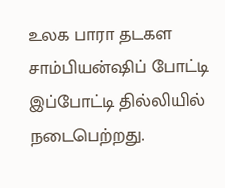உலக பாரா தடகள சாம்பியன்ஷிப் போட்டி
இப்போட்டி தில்லியில் நடைபெற்றது.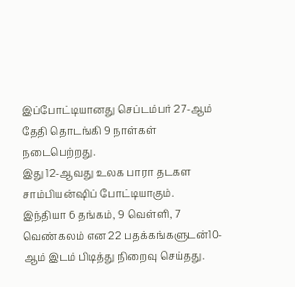இப்போட்டியானது செப்டம்பர் 27-ஆம் தேதி தொடங்கி 9 நாள்கள் நடைபெற்றது.
இது 12-ஆவது உலக பாரா தடகள சாம்பியன்ஷிப் போட்டியாகும்.
இந்தியா 6 தங்கம், 9 வெள்ளி, 7 வெண்கலம் என 22 பதக்கங்களுடன்10-ஆம் இடம் பிடித்து நிறைவு செய்தது.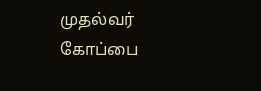முதல்வர் கோப்பை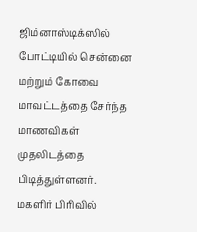ஜிம்னாஸ்டிக்ஸில் போட்டியில் சென்னை மற்றும் கோவை மாவட்டத்தை சேர்ந்த மாணவிகள் முதலிடத்தை பிடித்துள்ளனர்.
மகளிர் பிரிவில்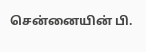சென்னையின் பி.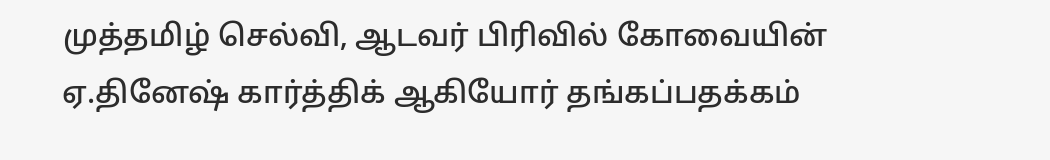முத்தமிழ் செல்வி, ஆடவர் பிரிவில் கோவையின் ஏ.தினேஷ் கார்த்திக் ஆகியோர் தங்கப்பதக்கம்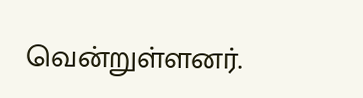வென்றுள்ளனர்.